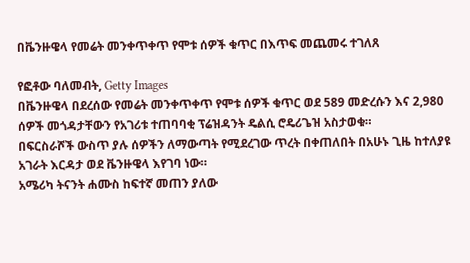በቬንዙዌላ የመሬት መንቀጥቀጥ የሞቱ ሰዎች ቁጥር በእጥፍ መጨመሩ ተገለጸ

የፎቶው ባለመብት, Getty Images
በቬንዙዌላ በደረሰው የመሬት መንቀጥቀጥ የሞቱ ሰዎች ቁጥር ወደ 589 መድረሱን እና 2,980 ሰዎች መጎዳታቸውን የአገሪቱ ተጠባባቂ ፕሬዝዳንት ዴልሲ ሮዴሪጌዝ አስታወቁ።
በፍርስራሾች ውስጥ ያሉ ሰዎችን ለማውጣት የሚደረገው ጥረት በቀጠለበት በአሁኑ ጊዜ ከተለያዩ አገራት እርዳታ ወደ ቬንዙዌላ እየገባ ነው።
አሜሪካ ትናንት ሐሙስ ከፍተኛ መጠን ያለው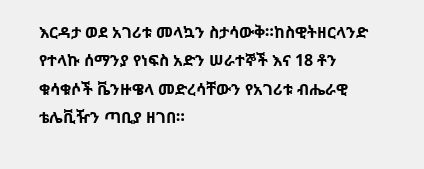እርዳታ ወደ አገሪቱ መላኳን ስታሳውቅ።ከስዊትዘርላንድ የተላኩ ሰማንያ የነፍስ አድን ሠራተኞች እና 18 ቶን ቁሳቁሶች ቬንዙዌላ መድረሳቸውን የአገሪቱ ብሔራዊ ቴሌቪዥን ጣቢያ ዘገበ።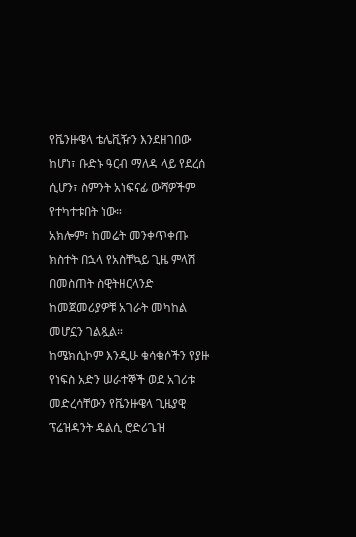የቬንዙዌላ ቴሌቪዥን እንደዘገበው ከሆነ፣ ቡድኑ ዓርብ ማለዳ ላይ የደረሰ ሲሆን፣ ስምንት አነፍናፊ ውሻዎችም የተካተቱበት ነው።
አክሎም፣ ከመሬት መንቀጥቀጡ ክስተት በኋላ የአስቸኳይ ጊዜ ምላሽ በመስጠት ስዊትዘርላንድ ከመጀመሪያዎቹ አገራት መካከል መሆኗን ገልጿል።
ከሜክሲኮም እንዲሁ ቁሳቁሶችን የያዙ የነፍስ አድን ሠራተኞች ወደ አገሪቱ መድረሳቸውን የቬንዙዌላ ጊዜያዊ ፕሬዝዳንት ዴልሲ ሮድሪጌዝ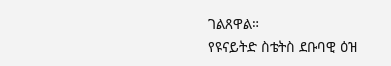ገልጸዋል።
የዩናይትድ ስቴትስ ደቡባዊ ዕዝ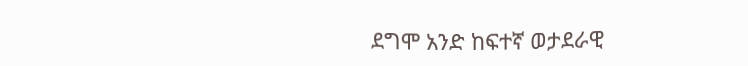ደግሞ አንድ ከፍተኛ ወታደራዊ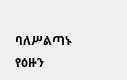ባለሥልጣኑ የዕዙን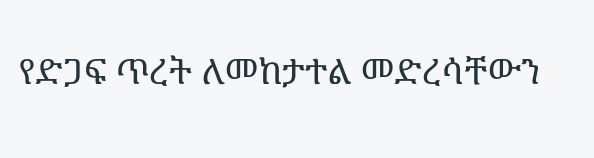የድጋፍ ጥረት ለመከታተል መድረሳቸውን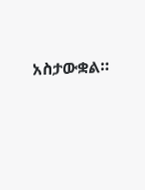አስታውቋል።